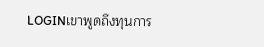LOGINเขาพูดถึงทุนการ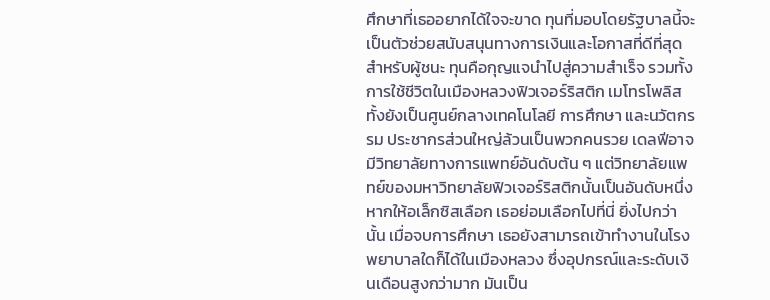ศึกษาที่เธออยากได้ใจจะขาด ทุนที่มอบโดยรัฐบาลนี้จะเป็นตัวช่วยสนับสนุนทางการเงินและโอกาสที่ดีที่สุดสำหรับผู้ชนะ ทุนคือกุญแจนำไปสู่ความสำเร็จ รวมทั้งการใช้ชีวิตในเมืองหลวงฟิวเจอร์ริสติก เมโทรโพลิส ทั้งยังเป็นศูนย์กลางเทคโนโลยี การศึกษา และนวัตกรรม ประชากรส่วนใหญ่ล้วนเป็นพวกคนรวย เดลฟีอาจมีวิทยาลัยทางการแพทย์อันดับต้น ๆ แต่วิทยาลัยแพทย์ของมหาวิทยาลัยฟิวเจอร์ริสติกนั้นเป็นอันดับหนึ่ง หากให้อเล็กซิสเลือก เธอย่อมเลือกไปที่นี่ ยิ่งไปกว่านั้น เมื่อจบการศึกษา เธอยังสามารถเข้าทำงานในโรงพยาบาลใดก็ได้ในเมืองหลวง ซึ่งอุปกรณ์และระดับเงินเดือนสูงกว่ามาก มันเป็น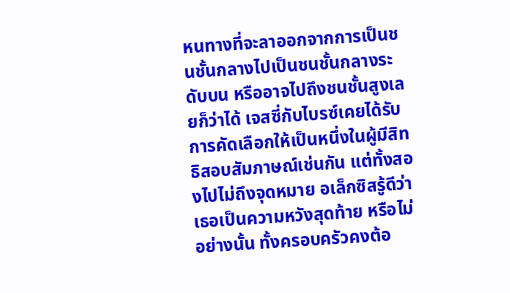หนทางที่จะลาออกจากการเป็นชนชั้นกลางไปเป็นชนชั้นกลางระดับบน หรืออาจไปถึงชนชั้นสูงเลยก็ว่าได้ เจสซี่กับไบรซ์เคยได้รับการคัดเลือกให้เป็นหนึ่งในผู้มีสิทธิสอบสัมภาษณ์เช่นกัน แต่ทั้งสองไปไม่ถึงจุดหมาย อเล็กซิสรู้ดีว่าเธอเป็นความหวังสุดท้าย หรือไม่อย่างนั้น ทั้งครอบครัวคงต้อ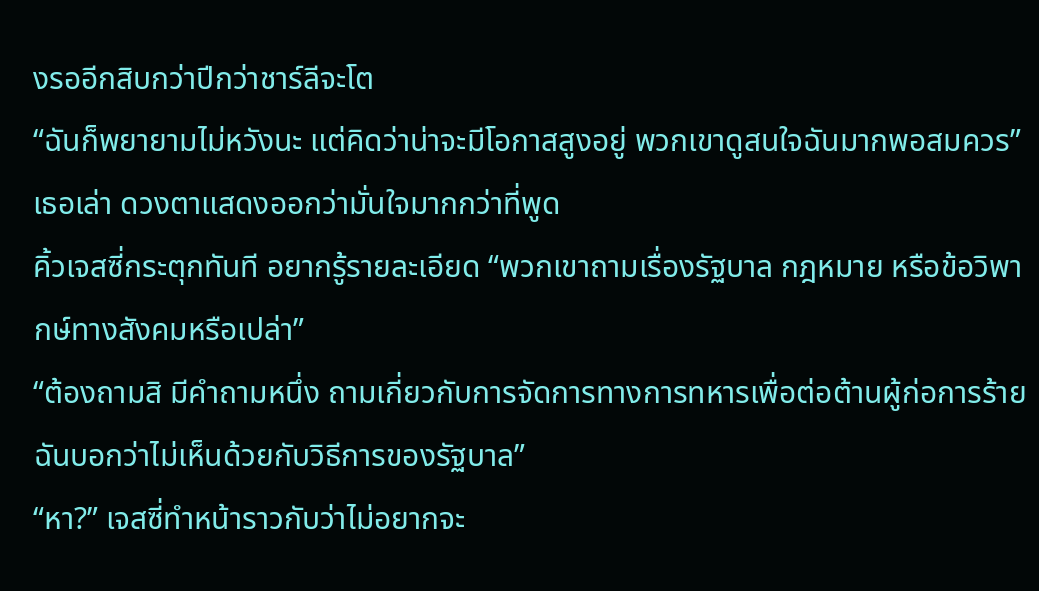งรออีกสิบกว่าปีกว่าชาร์ลีจะโต
“ฉันก็พยายามไม่หวังนะ แต่คิดว่าน่าจะมีโอกาสสูงอยู่ พวกเขาดูสนใจฉันมากพอสมควร” เธอเล่า ดวงตาแสดงออกว่ามั่นใจมากกว่าที่พูด
คิ้วเจสซี่กระตุกทันที อยากรู้รายละเอียด “พวกเขาถามเรื่องรัฐบาล กฎหมาย หรือข้อวิพากษ์ทางสังคมหรือเปล่า”
“ต้องถามสิ มีคำถามหนึ่ง ถามเกี่ยวกับการจัดการทางการทหารเพื่อต่อต้านผู้ก่อการร้าย ฉันบอกว่าไม่เห็นด้วยกับวิธีการของรัฐบาล”
“หา?” เจสซี่ทำหน้าราวกับว่าไม่อยากจะ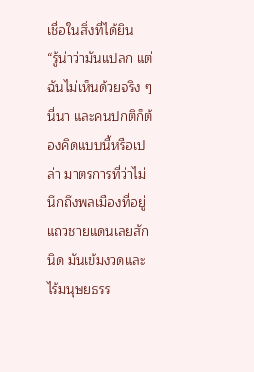เชื่อในสิ่งที่ได้ยิน
“รู้น่าว่ามันแปลก แต่ฉันไม่เห็นด้วยจริง ๆ นี่นา และคนปกติก็ต้องคิดแบบนี้หรือเปล่า มาตรการที่ว่าไม่นึกถึงพลเมืองที่อยู่แถวชายแดนเลยสักนิด มันเข้มงวดและไร้มนุษยธรร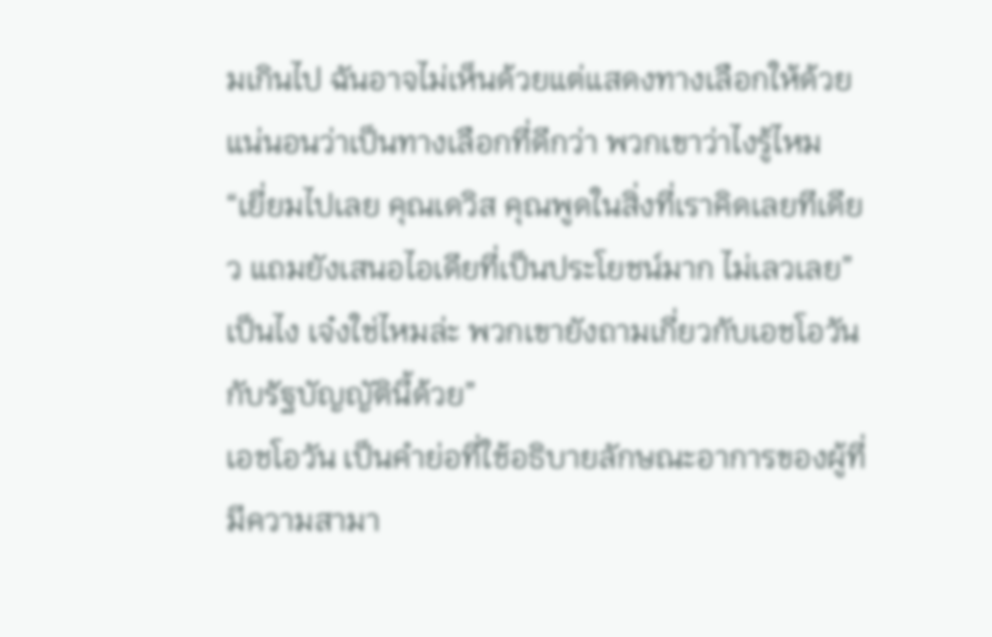มเกินไป ฉันอาจไม่เห็นด้วยแต่แสดงทางเลือกให้ด้วย แน่นอนว่าเป็นทางเลือกที่ดีกว่า พวกเขาว่าไงรู้ไหม “เยี่ยมไปเลย คุณเดวิส คุณพูดในสิ่งที่เราคิดเลยทีเดียว แถมยังเสนอไอเดียที่เป็นประโยชน์มาก ไม่เลวเลย” เป็นไง เจ๋งใช่ไหมล่ะ พวกเขายังถามเกี่ยวกับเอชโอวันกับรัฐบัญญัตินี้ด้วย”
เอชโอวัน เป็นคำย่อที่ใช้อธิบายลักษณะอาการของผู้ที่มีความสามา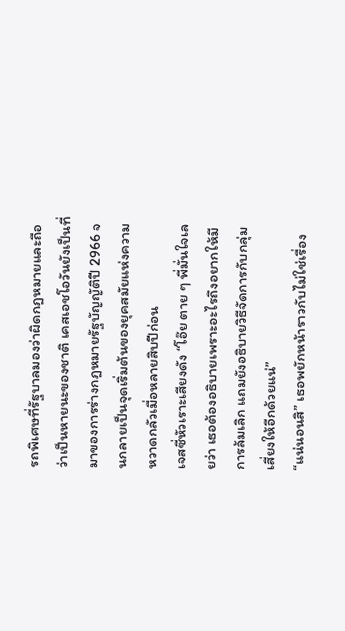รถพิเศษที่รัฐบาลมองว่าผิดกฎหมายและถือว่าเป็นหายนะของชาติ เคสเอชโอวันยังเป็นที่มาของการร่างกฎหมายรัฐบัญญัติปี 2966 จนกลายเป็นจุดเริ่มต้นของยุคสมัยแห่งความหวาดกลัวเมื่อหลายสิบปีก่อน
เจสซี่หัวเราะเสียงดัง “โอ๊ย ตาย ๆ พี่มั่นใจเลยว่า เธอต้องอธิบายเพราะอะไรถึงอยากให้มีการล้มเลิก แถมยังอธิบายวิธีจัดการกับกลุ่มเสี่ยงให้อีกด้วยแน่”
“แน่นอนสิ” เธอพยักหน้าราวกับไม่ใช่เรื่อง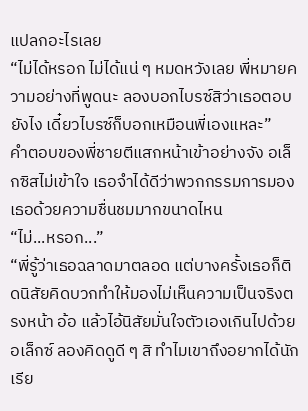แปลกอะไรเลย
“ไม่ได้หรอก ไม่ได้แน่ ๆ หมดหวังเลย พี่หมายความอย่างที่พูดนะ ลองบอกไบรซ์สิว่าเธอตอบยังไง เดี๋ยวไบรซ์ก็บอกเหมือนพี่เองแหละ”
คำตอบของพี่ชายตีแสกหน้าเข้าอย่างจัง อเล็กซิสไม่เข้าใจ เธอจำได้ดีว่าพวกกรรมการมองเธอด้วยความชื่นชมมากขนาดไหน
“ไม่...หรอก...”
“พี่รู้ว่าเธอฉลาดมาตลอด แต่บางครั้งเธอก็ติดนิสัยคิดบวกทำให้มองไม่เห็นความเป็นจริงตรงหน้า อ้อ แล้วไอ้นิสัยมั่นใจตัวเองเกินไปด้วย อเล็กซ์ ลองคิดดูดี ๆ สิ ทำไมเขาถึงอยากได้นักเรีย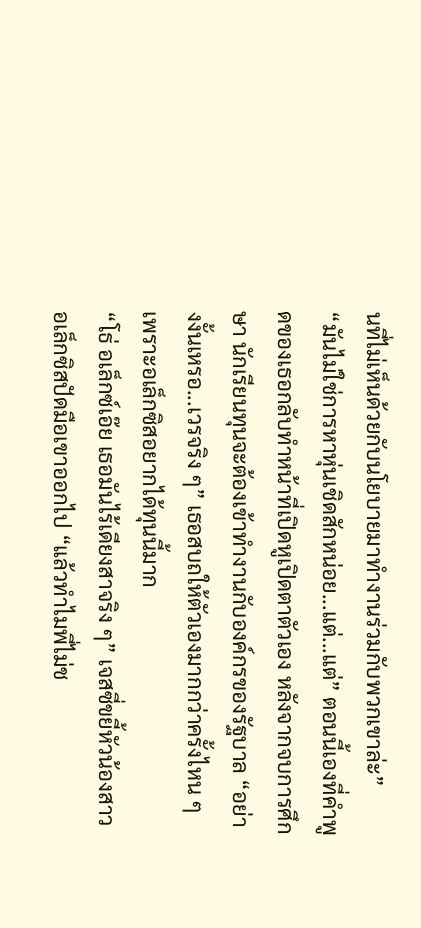นที่ไม่เห็นด้วยกับนโยบายมาทำงานร่วมกับพวกเขาล่ะ”
“มันไม่ใช่การหาหุ่นเชิดสักหน่อย...แต่...แต่” ตอนนี้เองที่คำพูดของเธอกลับทำหน้าที่เปิดหูเปิดตาตัวเอง หลังจากจบการศึกษา นักเรียนทุนจะต้องเข้าทำงานกับองค์กรของรัฐบาล “อย่างงั้นเหรอ...เวรจริง ๆ” เธอสบถให้ตัวเองมากกว่าครั้งไหน ๆ เพราะอเล็กซิสอยากได้ทุนนี้มาก
“โธ่ อเล็กซ์เอ๊ย เธอมันไร้เดียงสาจริง ๆ” เจสซี่ขยี้หัวน้องสาว
อเล็กซิสปัดมือเขาออกไป “แล้วทำไมพี่ไม่ช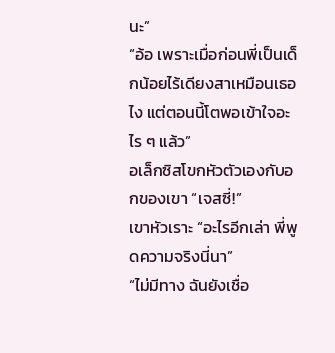นะ”
“อ้อ เพราะเมื่อก่อนพี่เป็นเด็กน้อยไร้เดียงสาเหมือนเธอไง แต่ตอนนี้โตพอเข้าใจอะไร ๆ แล้ว”
อเล็กซิสโขกหัวตัวเองกับอกของเขา “เจสซี่!”
เขาหัวเราะ “อะไรอีกเล่า พี่พูดความจริงนี่นา”
“ไม่มีทาง ฉันยังเชื่อ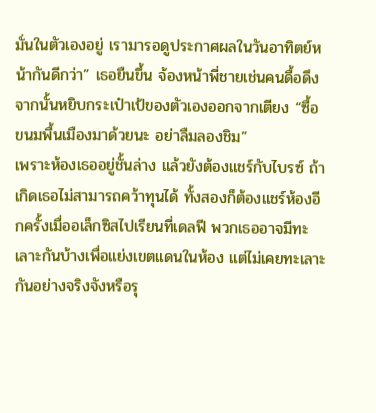มั่นในตัวเองอยู่ เรามารอดูประกาศผลในวันอาทิตย์หน้ากันดีกว่า” เธอยืนขึ้น จ้องหน้าพี่ชายเช่นคนดื้อดึงจากนั้นหยิบกระเป๋าเป้ของตัวเองออกจากเตียง “ซื้อขนมพื้นเมืองมาด้วยนะ อย่าลืมลองชิม”
เพราะห้องเธออยู่ชั้นล่าง แล้วยังต้องแชร์กับไบรซ์ ถ้าเกิดเธอไม่สามารถคว้าทุนได้ ทั้งสองก็ต้องแชร์ห้องอีกครั้งเมื่ออเล็กซิสไปเรียนที่เดลฟี พวกเธออาจมีทะเลาะกันบ้างเพื่อแย่งเขตแดนในห้อง แต่ไม่เคยทะเลาะกันอย่างจริงจังหรือรุ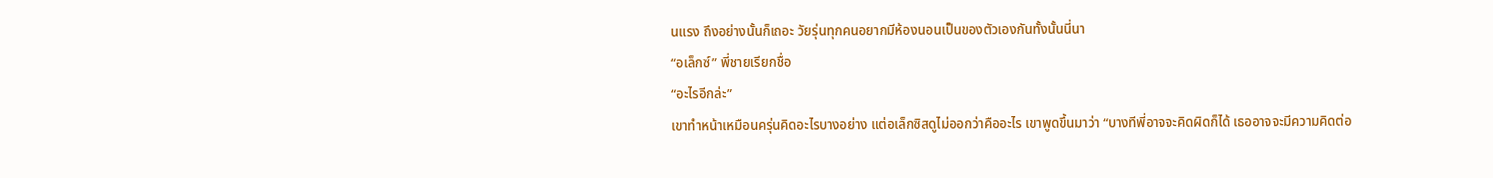นแรง ถึงอย่างนั้นก็เถอะ วัยรุ่นทุกคนอยากมีห้องนอนเป็นของตัวเองกันทั้งนั้นนี่นา
“อเล็กซ์” พี่ชายเรียกชื่อ
“อะไรอีกล่ะ”
เขาทำหน้าเหมือนครุ่นคิดอะไรบางอย่าง แต่อเล็กซิสดูไม่ออกว่าคืออะไร เขาพูดขึ้นมาว่า “บางทีพี่อาจจะคิดผิดก็ได้ เธออาจจะมีความคิดต่อ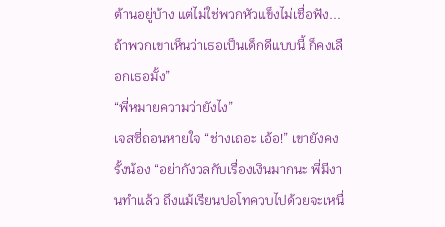ต้านอยู่บ้าง แต่ไม่ใช่พวกหัวแข็งไม่เชื่อฟัง...ถ้าพวกเขาเห็นว่าเธอเป็นเด็กดีแบบนี้ ก็คงเลือกเธอมั้ง”
“พี่หมายความว่ายังไง”
เจสซี่ถอนหายใจ “ช่างเถอะ เอ้อ!” เขายังคงรั้งน้อง “อย่ากังวลกับเรื่องเงินมากนะ พี่มีงานทำแล้ว ถึงแม้เรียนปอโทควบไปด้วยจะเหนื่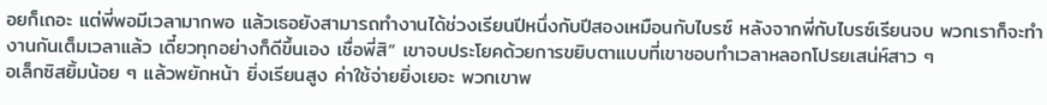อยก็เถอะ แต่พี่พอมีเวลามากพอ แล้วเธอยังสามารถทำงานได้ช่วงเรียนปีหนึ่งกับปีสองเหมือนกับไบรซ์ หลังจากพี่กับไบรซ์เรียนจบ พวกเราก็จะทำงานกันเต็มเวลาแล้ว เดี๋ยวทุกอย่างก็ดีขึ้นเอง เชื่อพี่สิ” เขาจบประโยคด้วยการขยิบตาแบบที่เขาชอบทำเวลาหลอกโปรยเสน่ห์สาว ๆ
อเล็กซิสยิ้มน้อย ๆ แล้วพยักหน้า ยิ่งเรียนสูง ค่าใช้จ่ายยิ่งเยอะ พวกเขาพ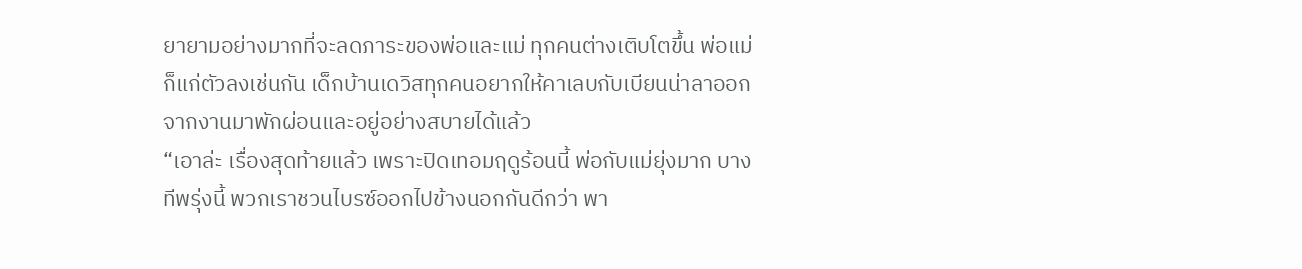ยายามอย่างมากที่จะลดภาระของพ่อและแม่ ทุกคนต่างเติบโตขึ้น พ่อแม่ก็แก่ตัวลงเช่นกัน เด็กบ้านเดวิสทุกคนอยากให้คาเลบกับเบียนน่าลาออกจากงานมาพักผ่อนและอยู่อย่างสบายได้แล้ว
“เอาล่ะ เรื่องสุดท้ายแล้ว เพราะปิดเทอมฤดูร้อนนี้ พ่อกับแม่ยุ่งมาก บางทีพรุ่งนี้ พวกเราชวนไบรซ์ออกไปข้างนอกกันดีกว่า พา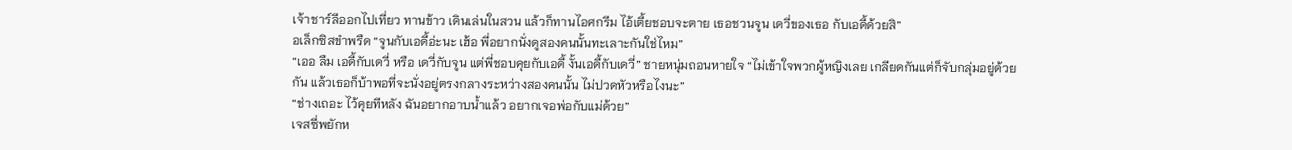เจ้าชาร์ลีออกไปเที่ยว ทานข้าว เดินเล่นในสวน แล้วก็ทานไอศกรีม ไอ้เตี้ยชอบจะตาย เธอชวนจูน เดวี่ของเธอ กับเอดี้ด้วยสิ”
อเล็กซิสขำพรืด “จูนกับเอดี้อ่ะนะ เฮ้อ พี่อยากนั่งดูสองคนนั้นทะเลาะกันใช่ไหม”
“เออ ลืม เอดี้กับเดวี่ หรือ เดวี่กับจูน แต่พี่ชอบคุยกับเอดี้ งั้นเอดี้กับเดวี่” ชายหนุ่มถอนหายใจ “ไม่เข้าใจพวกผู้หญิงเลย เกลียดกันแต่ก็จับกลุ่มอยู่ด้วยกัน แล้วเธอก็บ้าพอที่จะนั่งอยู่ตรงกลางระหว่างสองคนนั้น ไม่ปวดหัวหรือไงนะ”
“ช่างเถอะ ไว้คุยทีหลัง ฉันอยากอาบน้ำแล้ว อยากเจอพ่อกับแม่ด้วย”
เจสซี่พยักห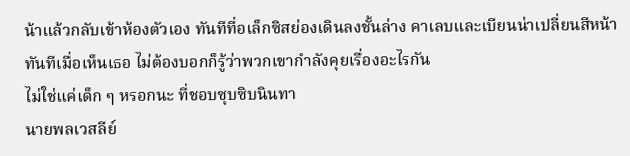น้าแล้วกลับเข้าห้องตัวเอง ทันทีที่อเล็กซิสย่องเดินลงชั้นล่าง คาเลบและเบียนน่าเปลี่ยนสีหน้าทันทีเมื่อเห็นเธอ ไม่ต้องบอกก็รู้ว่าพวกเขากำลังคุยเรื่องอะไรกัน
ไม่ใช่แค่เด็ก ๆ หรอกนะ ที่ชอบซุบซิบนินทา
นายพลเวสลีย์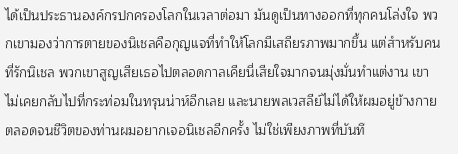ได้เป็นประธานองค์กรปกครองโลกในเวลาต่อมา มันดูเป็นทางออกที่ทุกคนโล่งใจ พวกเขามองว่าการตายของนิเชลคือกุญแจที่ทำให้โลกมีเสถียรภาพมากขึ้น แต่สำหรับคนที่รักนิเชล พวกเขาสูญเสียเธอไปตลอดกาลเคียนี่เสียใจมากจนมุ่งมั่นทำแต่งาน เขาไม่เคยกลับไปที่กระท่อมในทรุนน่าห์อีกเลย และนายพลเวสลีย์ไม่ได้ให้ผมอยู่ข้างกายตลอดจนชีวิตของท่านผมอยากเจอนิเชลอีกครั้ง ไม่ใช่เพียงภาพที่บันทึ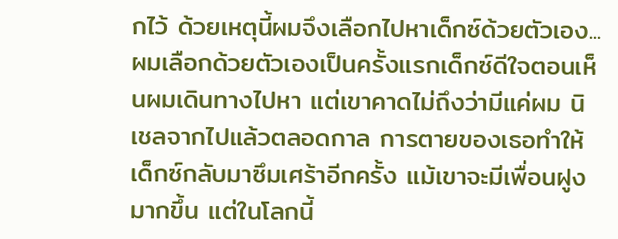กไว้ ด้วยเหตุนี้ผมจึงเลือกไปหาเด็กซ์ด้วยตัวเอง...ผมเลือกด้วยตัวเองเป็นครั้งแรกเด็กซ์ดีใจตอนเห็นผมเดินทางไปหา แต่เขาคาดไม่ถึงว่ามีแค่ผม นิเชลจากไปแล้วตลอดกาล การตายของเธอทำให้เด็กซ์กลับมาซึมเศร้าอีกครั้ง แม้เขาจะมีเพื่อนฝูงมากขึ้น แต่ในโลกนี้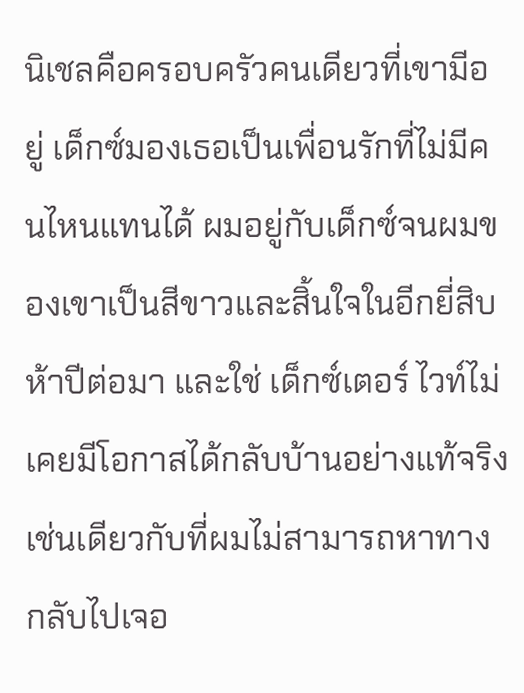นิเชลคือครอบครัวคนเดียวที่เขามีอยู่ เด็กซ์มองเธอเป็นเพื่อนรักที่ไม่มีคนไหนแทนได้ ผมอยู่กับเด็กซ์จนผมของเขาเป็นสีขาวและสิ้นใจในอีกยี่สิบห้าปีต่อมา และใช่ เด็กซ์เตอร์ ไวท์ไม่เคยมีโอกาสได้กลับบ้านอย่างแท้จริง เช่นเดียวกับที่ผมไม่สามารถหาทางกลับไปเจอ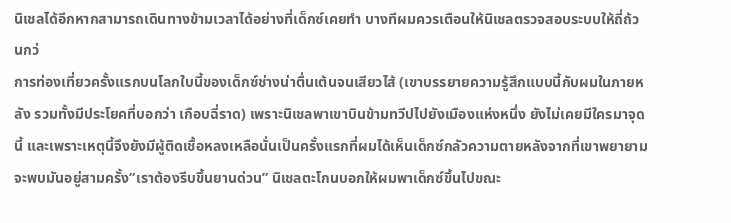นิเชลได้อีกหากสามารถเดินทางข้ามเวลาได้อย่างที่เด็กซ์เคยทำ บางทีผมควรเตือนให้นิเชลตรวจสอบระบบให้ถี่ถ้วนกว่
การท่องเที่ยวครั้งแรกบนโลกใบนี้ของเด็กซ์ช่างน่าตื่นเต้นจนเสียวไส้ (เขาบรรยายความรู้สึกแบบนี้กับผมในภายหลัง รวมทั้งมีประโยคที่บอกว่า เกือบฉี่ราด) เพราะนิเชลพาเขาบินข้ามทวีปไปยังเมืองแห่งหนึ่ง ยังไม่เคยมีใครมาจุดนี้ และเพราะเหตุนี้จึงยังมีผู้ติดเชื้อหลงเหลือนั่นเป็นครั้งแรกที่ผมได้เห็นเด็กซ์กลัวความตายหลังจากที่เขาพยายามจะพบมันอยู่สามครั้ง“เราต้องรีบขึ้นยานด่วน” นิเชลตะโกนบอกให้ผมพาเด็กซ์ขึ้นไปขณะ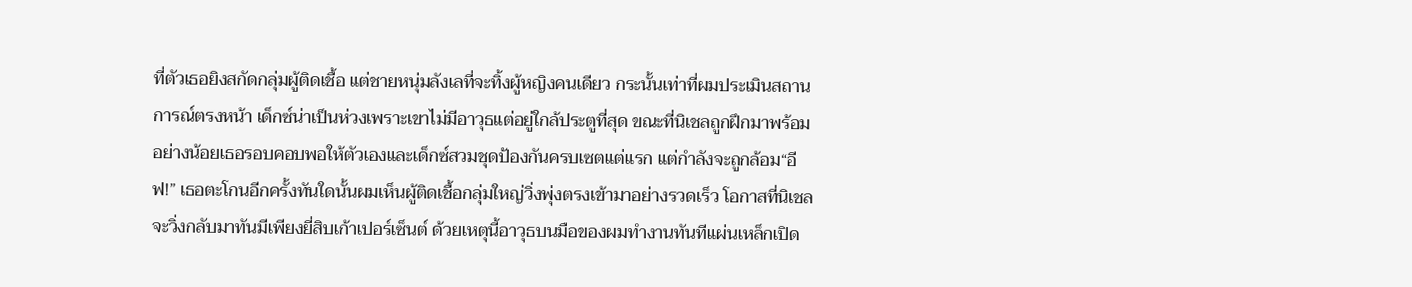ที่ตัวเธอยิงสกัดกลุ่มผู้ติดเชื้อ แต่ชายหนุ่มลังเลที่จะทิ้งผู้หญิงคนเดียว กระนั้นเท่าที่ผมประเมินสถานการณ์ตรงหน้า เด็กซ์น่าเป็นห่วงเพราะเขาไม่มีอาวุธแต่อยู่ใกล้ประตูที่สุด ขณะที่นิเชลถูกฝึกมาพร้อม อย่างน้อยเธอรอบคอบพอให้ตัวเองและเด็กซ์สวมชุดป้องกันครบเซตแต่แรก แต่กำลังจะถูกล้อม“อีฟ!” เธอตะโกนอีกครั้งทันใดนั้นผมเห็นผู้ติดเชื้อกลุ่มใหญ่วิ่งพุ่งตรงเข้ามาอย่างรวดเร็ว โอกาสที่นิเชลจะวิ่งกลับมาทันมีเพียงยี่สิบเก้าเปอร์เซ็นต์ ด้วยเหตุนี้อาวุธบนมือของผมทำงานทันทีแผ่นเหล็กเปิด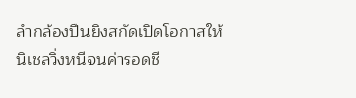ลำกล้องปืนยิงสกัดเปิดโอกาสให้นิเชลวิ่งหนีจนค่ารอดชี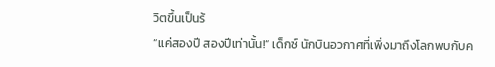วิตขึ้นเป็นร้
“แค่สองปี สองปีเท่านั้น!” เด็กซ์ นักบินอวกาศที่เพิ่งมาถึงโลกพบกับค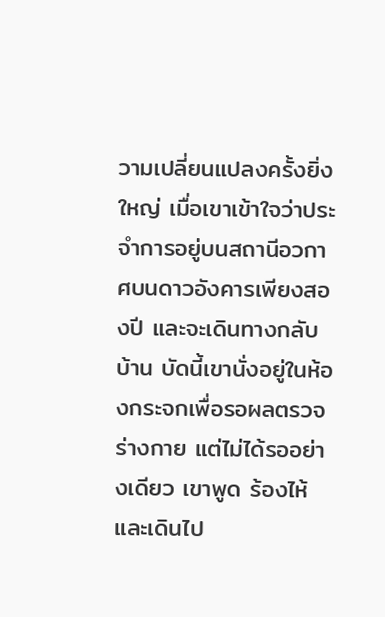วามเปลี่ยนแปลงครั้งยิ่งใหญ่ เมื่อเขาเข้าใจว่าประจำการอยู่บนสถานีอวกาศบนดาวอังคารเพียงสองปี และจะเดินทางกลับบ้าน บัดนี้เขานั่งอยู่ในห้องกระจกเพื่อรอผลตรวจร่างกาย แต่ไม่ได้รออย่างเดียว เขาพูด ร้องไห้ และเดินไป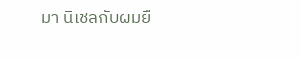มา นิเชลกับผมยื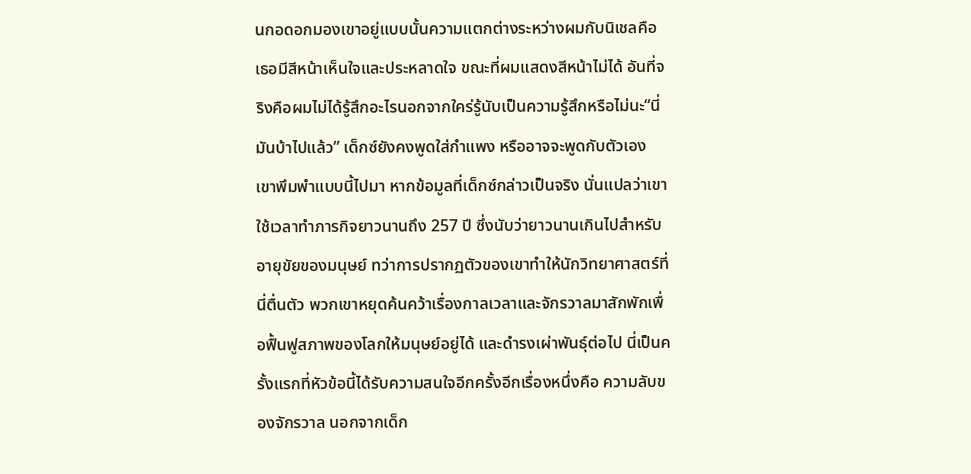นกอดอกมองเขาอยู่แบบนั้นความแตกต่างระหว่างผมกับนิเชลคือเธอมีสีหน้าเห็นใจและประหลาดใจ ขณะที่ผมแสดงสีหน้าไม่ได้ อันที่จริงคือผมไม่ได้รู้สึกอะไรนอกจากใคร่รู้นับเป็นความรู้สึกหรือไม่นะ“นี่มันบ้าไปแล้ว” เด็กซ์ยังคงพูดใส่กำแพง หรืออาจจะพูดกับตัวเอง เขาพึมพำแบบนี้ไปมา หากข้อมูลที่เด็กซ์กล่าวเป็นจริง นั่นแปลว่าเขาใช้เวลาทำภารกิจยาวนานถึง 257 ปี ซึ่งนับว่ายาวนานเกินไปสำหรับอายุขัยของมนุษย์ ทว่าการปรากฏตัวของเขาทำให้นักวิทยาศาสตร์ที่นี่ตื่นตัว พวกเขาหยุดค้นคว้าเรื่องกาลเวลาและจักรวาลมาสักพักเพื่อฟื้นฟูสภาพของโลกให้มนุษย์อยู่ได้ และดำรงเผ่าพันธุ์ต่อไป นี่เป็นครั้งแรกที่หัวข้อนี้ได้รับความสนใจอีกครั้งอีกเรื่องหนึ่งคือ ความลับของจักรวาล นอกจากเด็ก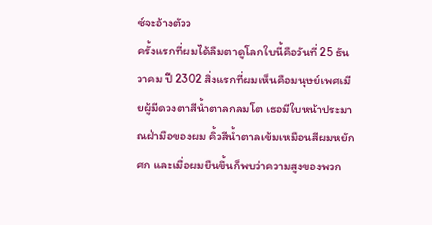ซ์จะอ้างตัวว
ครั้งแรกที่ผมได้ลืมตาดูโลกใบนี้คือวันที่ 25 ธันวาคม ปี 2302 สิ่งแรกที่ผมเห็นคือมนุษย์เพศเมียผู้มีดวงตาสีน้ำตาลกลมโต เธอมีใบหน้าประมาณฝ่ามือของผม คิ้วสีน้ำตาลเข้มเหมือนสีผมหยักศก และเมื่อผมยืนขึ้นก็พบว่าความสูงของพวก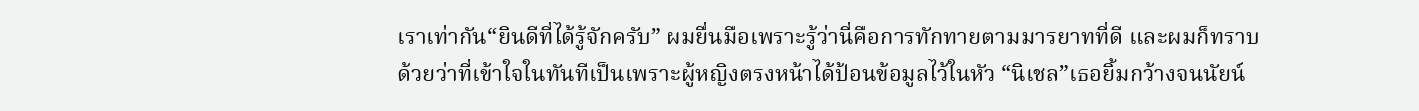เราเท่ากัน“ยินดีที่ได้รู้จักครับ” ผมยื่นมือเพราะรู้ว่านี่คือการทักทายตามมารยาทที่ดี และผมก็ทราบด้วยว่าที่เข้าใจในทันทีเป็นเพราะผู้หญิงตรงหน้าได้ป้อนข้อมูลไว้ในหัว “นิเชล”เธอยิ้มกว้างจนนัยน์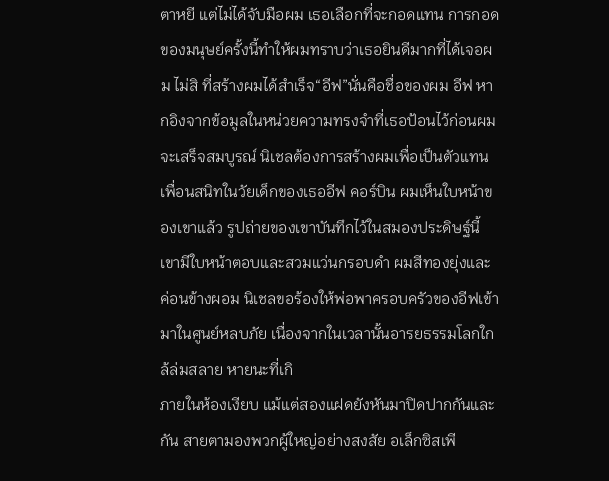ตาหยี แต่ไม่ได้จับมือผม เธอเลือกที่จะกอดแทน การกอดของมนุษย์ครั้งนี้ทำให้ผมทราบว่าเธอยินดีมากที่ได้เจอผม ไม่สิ ที่สร้างผมได้สำเร็จ“อีฟ”นั่นคือชื่อของผม อีฟ หากอิงจากข้อมูลในหน่วยความทรงจำที่เธอป้อนไว้ก่อนผมจะเสร็จสมบูรณ์ นิเชลต้องการสร้างผมเพื่อเป็นตัวแทนเพื่อนสนิทในวัยเด็กของเธออีฟ คอร์บิน ผมเห็นใบหน้าของเขาแล้ว รูปถ่ายของเขาบันทึกไว้ในสมองประดิษฐ์นี้ เขามีใบหน้าตอบและสวมแว่นกรอบดำ ผมสีทองยุ่งและค่อนข้างผอม นิเชลขอร้องให้พ่อพาครอบครัวของอีฟเข้ามาในศูนย์หลบภัย เนื่องจากในเวลานั้นอารยธรรมโลกใกล้ล่มสลาย หายนะที่เกิ
ภายในห้องเงียบ แม้แต่สองแฝดยังหันมาปิดปากกันและกัน สายตามองพวกผู้ใหญ่อย่างสงสัย อเล็กซิสเพี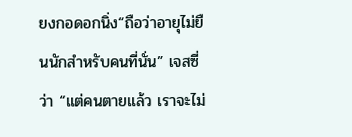ยงกอดอกนิ่ง“ถือว่าอายุไม่ยืนนักสำหรับคนที่นั่น” เจสซี่ว่า “แต่คนตายแล้ว เราจะไม่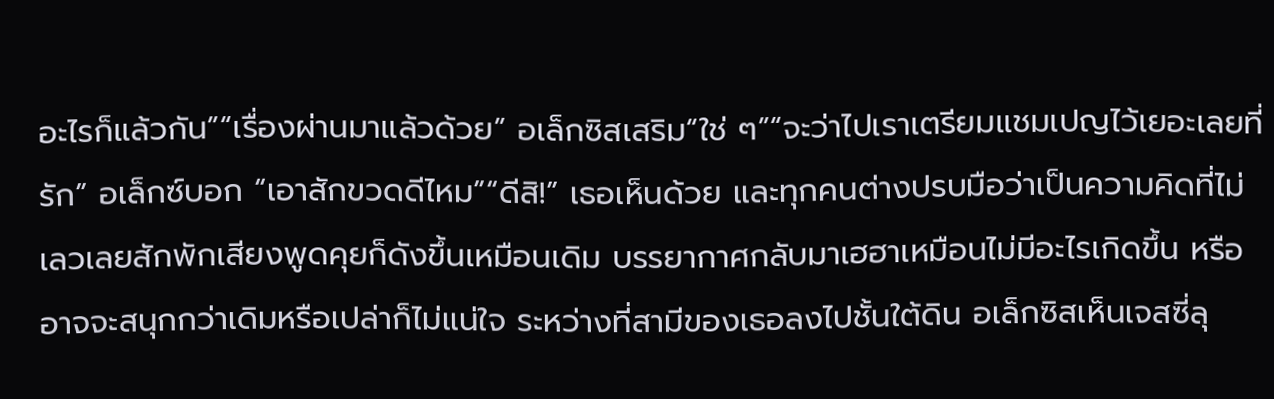อะไรก็แล้วกัน”“เรื่องผ่านมาแล้วด้วย” อเล็กซิสเสริม“ใช่ ๆ”“จะว่าไปเราเตรียมแชมเปญไว้เยอะเลยที่รัก” อเล็กซ์บอก “เอาสักขวดดีไหม”“ดีสิ!” เธอเห็นด้วย และทุกคนต่างปรบมือว่าเป็นความคิดที่ไม่เลวเลยสักพักเสียงพูดคุยก็ดังขึ้นเหมือนเดิม บรรยากาศกลับมาเฮฮาเหมือนไม่มีอะไรเกิดขึ้น หรืออาจจะสนุกกว่าเดิมหรือเปล่าก็ไม่แน่ใจ ระหว่างที่สามีของเธอลงไปชั้นใต้ดิน อเล็กซิสเห็นเจสซี่ลุ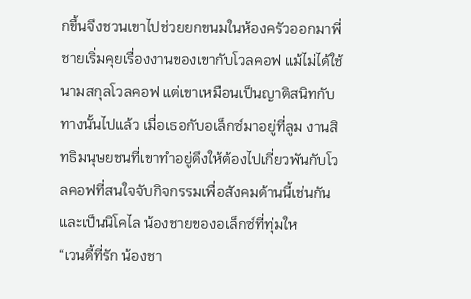กขึ้นจึงชวนเขาไปช่วยยกขนมในห้องครัวออกมาพี่ชายเริ่มคุยเรื่องงานของเขากับโวลคอฟ แม้ไม่ได้ใช้นามสกุลโวลคอฟ แต่เขาเหมือนเป็นญาติสนิทกับทางนั้นไปแล้ว เมื่อเธอกับอเล็กซ์มาอยู่ที่ลูม งานสิทธิมนุษยชนที่เขาทำอยู่ดึงให้ต้องไปเกี่ยวพันกับโวลคอฟที่สนใจจับกิจกรรมเพื่อสังคมด้านนี้เช่นกัน และเป็นนิโคไล น้องชายของอเล็กซ์ที่ทุ่มให
“เวนดี้ที่รัก น้องชา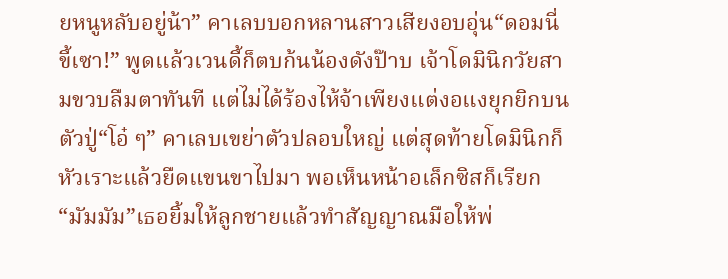ยหนูหลับอยู่น้า” คาเลบบอกหลานสาวเสียงอบอุ่น“ดอมนี่ขี้เซา!” พูดแล้วเวนดี้ก็ตบก้นน้องดังป๊าบ เจ้าโดมินิกวัยสามขวบลืมตาทันที แต่ไม่ได้ร้องไห้จ้าเพียงแต่งอแงยุกยิกบนตัวปู่“โอ๋ ๆ” คาเลบเขย่าตัวปลอบใหญ่ แต่สุดท้ายโดมินิกก็หัวเราะแล้วยืดแขนขาไปมา พอเห็นหน้าอเล็กซิสก็เรียก “มัมมัม”เธอยิ้มให้ลูกชายแล้วทำสัญญาณมือให้พ่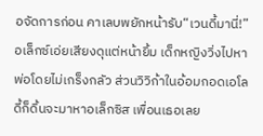อจัดการก่อน คาเลบพยักหน้ารับ“เวนดี้มานี่!” อเล็กซ์เอ่ยเสียงดุแต่หน้ายิ้ม เด็กหญิงวิ่งไปหาพ่อโดยไม่เกร็งกลัว ส่วนวิวิก้าในอ้อมกอดเอโลดี้ก็ดิ้นจะมาหาอเล็กซิส เพื่อนเธอเลย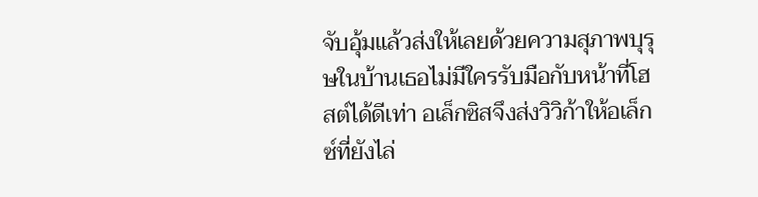จับอุ้มแล้วส่งให้เลยด้วยความสุภาพบุรุษในบ้านเธอไม่มีใครรับมือกับหน้าที่โฮสต์ได้ดีเท่า อเล็กซิสจึงส่งวิวิก้าให้อเล็กซ์ที่ยังไล่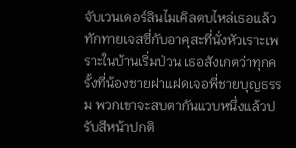จับเวนเดอร์ลินไมเคิลตบไหล่เธอแล้วทักทายเจสซี่กับอาคุสะที่นั่งหัวเราะเพราะในบ้านเริ่มป่วน เธอสังเกตว่าทุกครั้งที่น้องชายฝาแฝดเจอพี่ชายบุญธรรม พวกเขาจะสบตากันแวบหนึ่งแล้วปรับสีหน้าปกติ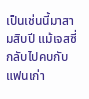เป็นเช่นนี้มาสามสิบปี แม้เจสซี่กลับไปคบกับแฟนเก่า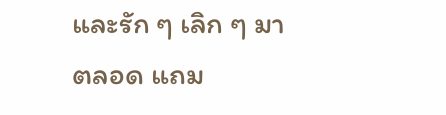และรัก ๆ เลิก ๆ มาตลอด แถม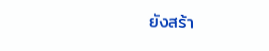ยังสร้า